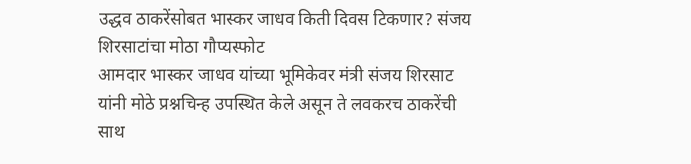उद्धव ठाकरेंसोबत भास्कर जाधव किती दिवस टिकणार? संजय शिरसाटांचा मोठा गौप्यस्फोट
आमदार भास्कर जाधव यांच्या भूमिकेवर मंत्री संजय शिरसाट यांनी मोठे प्रश्नचिन्ह उपस्थित केले असून ते लवकरच ठाकरेंची साथ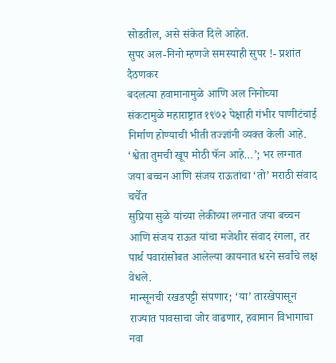सोडतील, असे संकेत दिले आहेत.
सुपर अल-निनो म्हणजे समस्याही सुपर !- प्रशांत दैठणकर
बदलत्या हवामानामुळे आणि अल निनोच्या संकटामुळे महाराष्ट्रात १९७२ पेक्षाही गंभीर पाणीटंचाई निर्माण होण्याची भीती तज्ज्ञांनी व्यक्त केली आहे.
‘श्वेता तुमची खूप मोठी फॅन आहे…’; भर लग्नात जया बच्चन आणि संजय राऊतांचा ‘तो’ मराठी संवाद चर्चेत
सुप्रिया सुळे यांच्या लेकीच्या लग्नात जया बच्चन आणि संजय राऊत यांचा मजेशीर संवाद रंगला, तर पार्थ पवारांसोबत आलेल्या कायनात धरने सर्वांचे लक्ष वेधले.
मान्सूनची रखडपट्टी संपणार; ‘या’ तारखेपासून राज्यात पावसाचा जोर वाढणार, हवामान विभागाचा नवा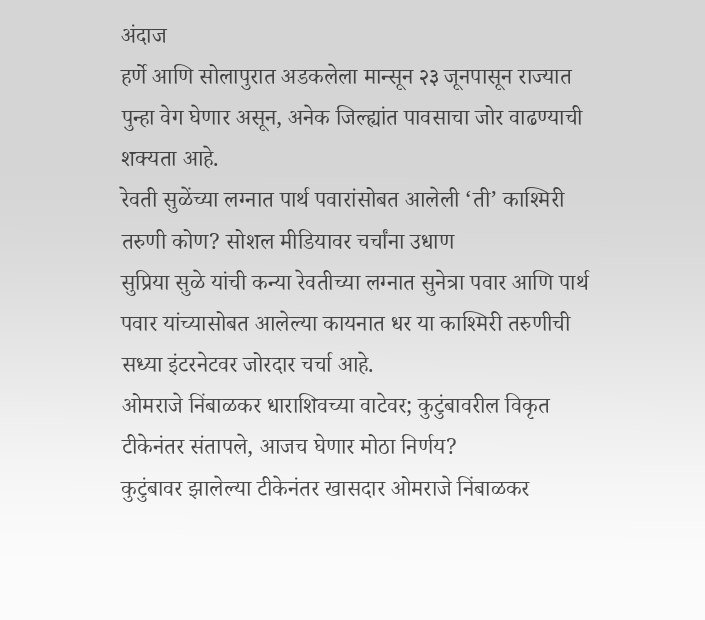अंदाज
हर्णे आणि सोलापुरात अडकलेला मान्सून २३ जूनपासून राज्यात पुन्हा वेग घेणार असून, अनेक जिल्ह्यांत पावसाचा जोर वाढण्याची शक्यता आहे.
रेवती सुळेंच्या लग्नात पार्थ पवारांसोबत आलेली ‘ती’ काश्मिरी तरुणी कोण? सोशल मीडियावर चर्चांना उधाण
सुप्रिया सुळे यांची कन्या रेवतीच्या लग्नात सुनेत्रा पवार आणि पार्थ पवार यांच्यासोबत आलेल्या कायनात धर या काश्मिरी तरुणीची सध्या इंटरनेटवर जोरदार चर्चा आहे.
ओमराजे निंबाळकर धाराशिवच्या वाटेवर; कुटुंबावरील विकृत टीकेनंतर संतापले, आजच घेणार मोठा निर्णय?
कुटुंबावर झालेल्या टीकेनंतर खासदार ओमराजे निंबाळकर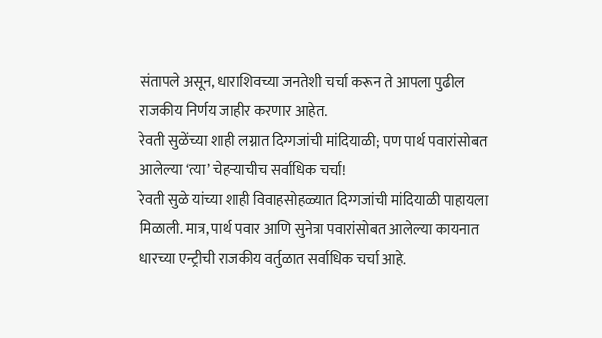संतापले असून, धाराशिवच्या जनतेशी चर्चा करून ते आपला पुढील राजकीय निर्णय जाहीर करणार आहेत.
रेवती सुळेंच्या शाही लग्नात दिग्गजांची मांदियाळी; पण पार्थ पवारांसोबत आलेल्या ‘त्या’ चेहऱ्याचीच सर्वाधिक चर्चा!
रेवती सुळे यांच्या शाही विवाहसोहळ्यात दिग्गजांची मांदियाळी पाहायला मिळाली. मात्र, पार्थ पवार आणि सुनेत्रा पवारांसोबत आलेल्या कायनात धारच्या एन्ट्रीची राजकीय वर्तुळात सर्वाधिक चर्चा आहे.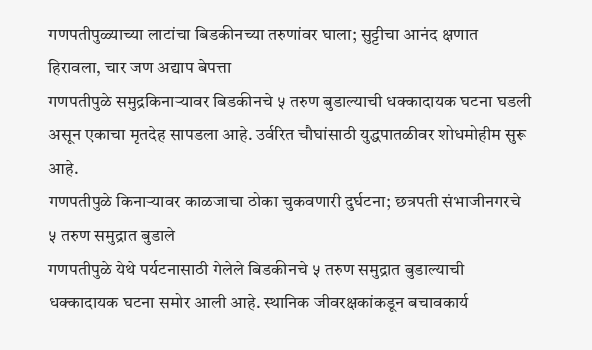गणपतीपुळ्याच्या लाटांचा बिडकीनच्या तरुणांवर घाला; सुट्टीचा आनंद क्षणात हिरावला, चार जण अद्याप बेपत्ता
गणपतीपुळे समुद्रकिनाऱ्यावर बिडकीनचे ५ तरुण बुडाल्याची धक्कादायक घटना घडली असून एकाचा मृतदेह सापडला आहे. उर्वरित चौघांसाठी युद्धपातळीवर शोधमोहीम सुरू आहे.
गणपतीपुळे किनाऱ्यावर काळजाचा ठोका चुकवणारी दुर्घटना; छत्रपती संभाजीनगरचे ५ तरुण समुद्रात बुडाले
गणपतीपुळे येथे पर्यटनासाठी गेलेले बिडकीनचे ५ तरुण समुद्रात बुडाल्याची धक्कादायक घटना समोर आली आहे. स्थानिक जीवरक्षकांकडून बचावकार्य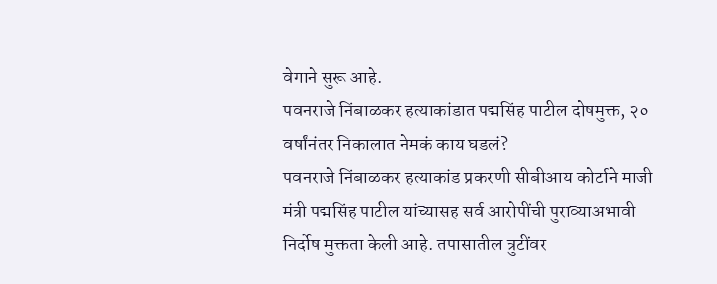वेगाने सुरू आहे.
पवनराजे निंबाळकर हत्याकांडात पद्मसिंह पाटील दोषमुक्त, २० वर्षांनंतर निकालात नेमकं काय घडलं?
पवनराजे निंबाळकर हत्याकांड प्रकरणी सीबीआय कोर्टाने माजी मंत्री पद्मसिंह पाटील यांच्यासह सर्व आरोपींची पुराव्याअभावी निर्दोष मुक्तता केली आहे. तपासातील त्रुटींवर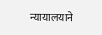न्यायालयाने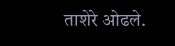ताशेरे ओढले.